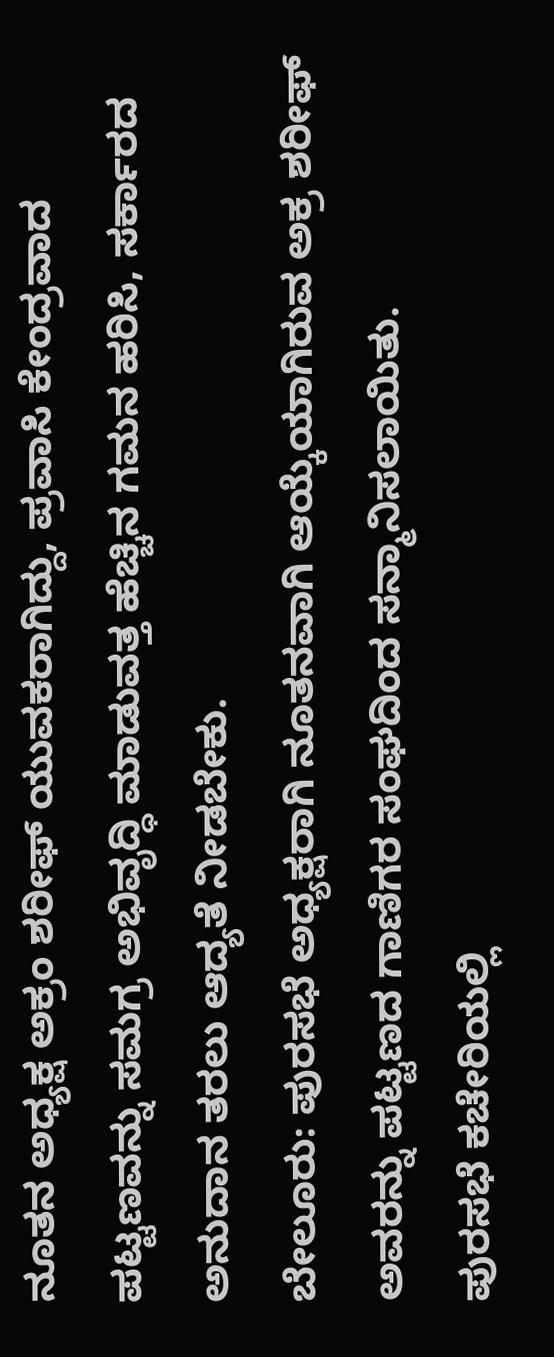ನೂತನ ಅಧ್ಯಕ್ಷ ಅಕ್ರಂ ಶರೀಫ್ ಯುವಕರಾಗಿದ್ದು, ಪ್ರವಾಸಿ ಕೇಂದ್ರವಾದ ಪಟ್ಟಣವನ್ನು ಸಮಗ್ರ ಅಭಿವೃದ್ಧಿ ಮಾಡುವತ್ತ ಹೆಚ್ಚಿನ ಗಮನ ಹರಿಸಿ, ಸರ್ಕಾರದ ಅನುದಾನ ತರಲು ಆದ್ಯತೆ ನೀಡಬೇಕು.
ಬೇಲೂರು: ಪುರಸಭೆ ಅಧ್ಯಕ್ಷರಾಗಿ ನೂತನವಾಗಿ ಆಯ್ಕೆಯಾಗಿರುವ ಅಕ್ರ ಶರೀಫ್ ಅವರನ್ನು ಪಟ್ಟಣದ ಗಾಣಿಗರ ಸಂಘದಿಂದ ಸನ್ಮಾನಿಸಲಾಯಿತು.
ಪುರಸಭೆ ಕಚೇರಿಯಲ್ಲಿ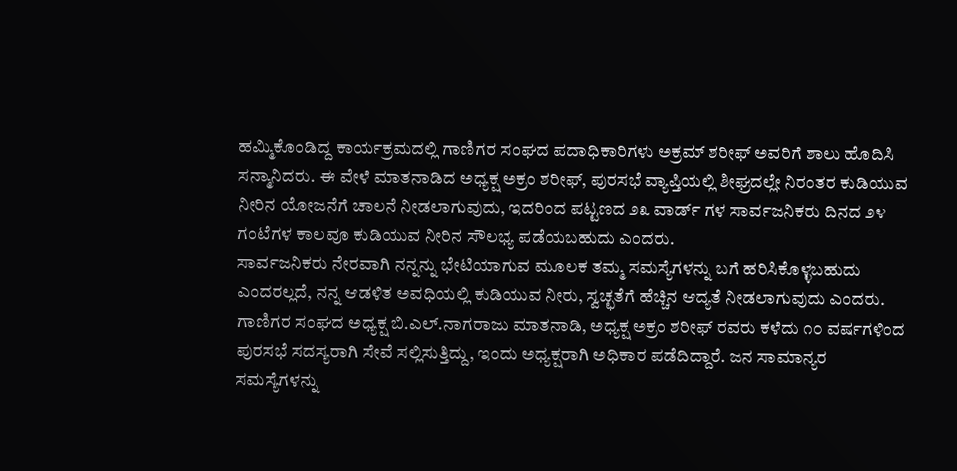ಹಮ್ಮಿಕೊಂಡಿದ್ದ ಕಾರ್ಯಕ್ರಮದಲ್ಲಿ ಗಾಣಿಗರ ಸಂಘದ ಪದಾಧಿಕಾರಿಗಳು ಅಕ್ರಮ್ ಶರೀಫ್ ಅವರಿಗೆ ಶಾಲು ಹೊದಿಸಿ ಸನ್ಮಾನಿದರು. ಈ ವೇಳೆ ಮಾತನಾಡಿದ ಅಧ್ಯಕ್ಷ ಅಕ್ರಂ ಶರೀಫ್, ಪುರಸಭೆ ವ್ಯಾಪ್ತಿಯಲ್ಲಿ ಶೀಘ್ರದಲ್ಲೇ ನಿರಂತರ ಕುಡಿಯುವ ನೀರಿನ ಯೋಜನೆಗೆ ಚಾಲನೆ ನೀಡಲಾಗುವುದು, ಇದರಿಂದ ಪಟ್ಟಣದ ೨೩ ವಾರ್ಡ್ ಗಳ ಸಾರ್ವಜನಿಕರು ದಿನದ ೨೪ ಗಂಟೆಗಳ ಕಾಲವೂ ಕುಡಿಯುವ ನೀರಿನ ಸೌಲಭ್ಯ ಪಡೆಯಬಹುದು ಎಂದರು.
ಸಾರ್ವಜನಿಕರು ನೇರವಾಗಿ ನನ್ನನ್ನು ಭೇಟಿಯಾಗುವ ಮೂಲಕ ತಮ್ಮ ಸಮಸ್ಯೆಗಳನ್ನು ಬಗೆ ಹರಿಸಿಕೊಳ್ಳಬಹುದು ಎಂದರಲ್ಲದೆ, ನನ್ನ ಆಡಳಿತ ಅವಧಿಯಲ್ಲಿ ಕುಡಿಯುವ ನೀರು, ಸ್ವಚ್ಛತೆಗೆ ಹೆಚ್ಚಿನ ಆದ್ಯತೆ ನೀಡಲಾಗುವುದು ಎಂದರು.
ಗಾಣಿಗರ ಸಂಘದ ಅಧ್ಯಕ್ಷ ಬಿ.ಎಲ್.ನಾಗರಾಜು ಮಾತನಾಡಿ, ಅಧ್ಯಕ್ಷ ಅಕ್ರಂ ಶರೀಫ್ ರವರು ಕಳೆದು ೧೦ ವರ್ಷಗಳಿಂದ ಪುರಸಭೆ ಸದಸ್ಯರಾಗಿ ಸೇವೆ ಸಲ್ಲಿಸುತ್ತಿದ್ದು, ಇಂದು ಅಧ್ಯಕ್ಷರಾಗಿ ಅಧಿಕಾರ ಪಡೆದಿದ್ದಾರೆ. ಜನ ಸಾಮಾನ್ಯರ ಸಮಸ್ಯೆಗಳನ್ನು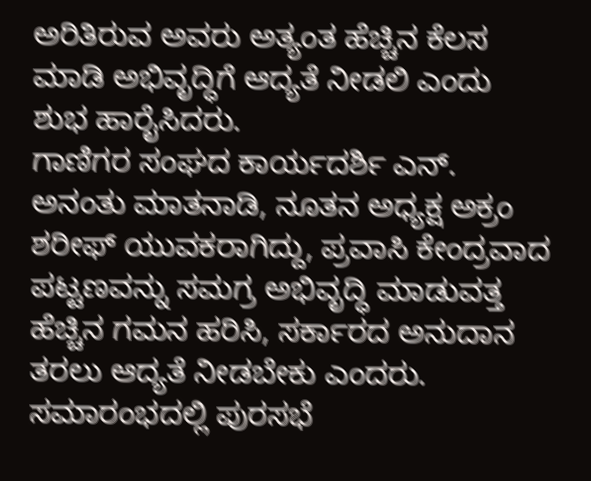ಅರಿತಿರುವ ಅವರು ಅತ್ಯಂತ ಹೆಚ್ಚಿನ ಕೆಲಸ ಮಾಡಿ ಅಭಿವೃದ್ಧಿಗೆ ಆದ್ಯತೆ ನೀಡಲಿ ಎಂದು ಶುಭ ಹಾರೈಸಿದರು.
ಗಾಣಿಗರ ಸಂಘದ ಕಾರ್ಯದರ್ಶಿ ಎನ್. ಅನಂತು ಮಾತನಾಡಿ, ನೂತನ ಅಧ್ಯಕ್ಷ ಅಕ್ರಂ ಶರೀಫ್ ಯುವಕರಾಗಿದ್ದು, ಪ್ರವಾಸಿ ಕೇಂದ್ರವಾದ ಪಟ್ಟಣವನ್ನು ಸಮಗ್ರ ಅಭಿವೃದ್ಧಿ ಮಾಡುವತ್ತ ಹೆಚ್ಚಿನ ಗಮನ ಹರಿಸಿ, ಸರ್ಕಾರದ ಅನುದಾನ ತರಲು ಆದ್ಯತೆ ನೀಡಬೇಕು ಎಂದರು.
ಸಮಾರಂಭದಲ್ಲಿ ಪುರಸಭೆ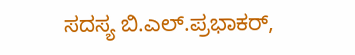ಸದಸ್ಯ ಬಿ.ಎಲ್.ಪ್ರಭಾಕರ್,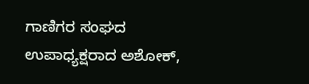ಗಾಣಿಗರ ಸಂಘದ ಉಪಾಧ್ಯಕ್ಷರಾದ ಅಶೋಕ್,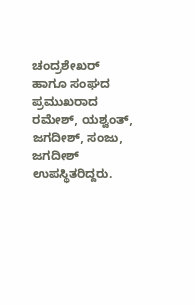ಚಂದ್ರಶೇಖರ್ ಹಾಗೂ ಸಂಘದ ಪ್ರಮುಖರಾದ ರಮೇಶ್, ಯಶ್ವಂತ್, ಜಗದೀಶ್, ಸಂಜು, ಜಗದೀಶ್ ಉಪಸ್ಥಿತರಿದ್ದರು.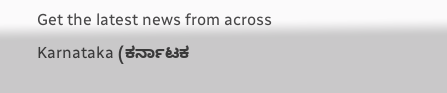Get the latest news from across Karnataka (ಕರ್ನಾಟಕ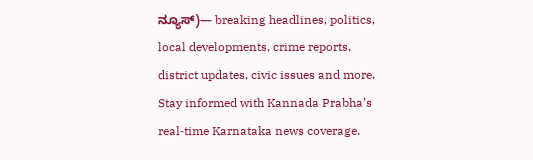ನ್ಯೂಸ್)— breaking headlines, politics, local developments, crime reports, district updates, civic issues and more. Stay informed with Kannada Prabha’s real‑time Karnataka news coverage.